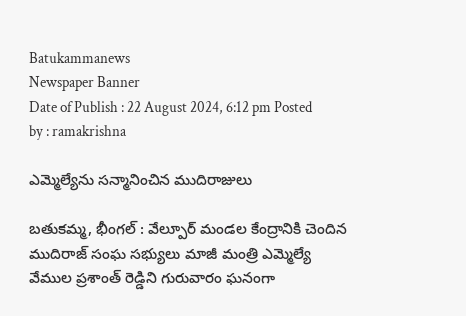Batukammanews
Newspaper Banner
Date of Publish : 22 August 2024, 6:12 pm Posted by : ramakrishna

ఎమ్మెల్యేను సన్మానించిన ముదిరాజులు

బతుకమ్మ, భీంగల్ : వేల్పూర్ మండల కేంద్రానికి చెందిన ముదిరాజ్ సంఘ సభ్యులు మాజీ మంత్రి ఎమ్మెల్యే వేముల ప్రశాంత్ రెడ్డిని గురువారం ఘనంగా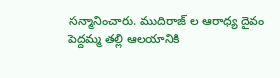సన్మానించారు. ముదిరాజ్ ల ఆరాధ్య దైవం పెద్దమ్మ తల్లి ఆలయానికి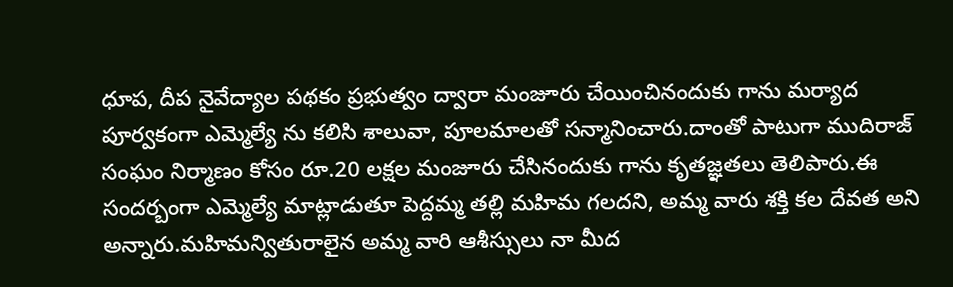ధూప, దీప నైవేద్యాల పథకం ప్రభుత్వం ద్వారా మంజూరు చేయించినందుకు గాను మర్యాద పూర్వకంగా ఎమ్మెల్యే ను కలిసి శాలువా, పూలమాలతో సన్మానించారు.దాంతో పాటుగా ముదిరాజ్ సంఘం నిర్మాణం కోసం రూ.20 లక్షల మంజూరు చేసినందుకు గాను కృతజ్ఞతలు తెలిపారు.ఈ సందర్బంగా ఎమ్మెల్యే మాట్లాడుతూ పెద్దమ్మ తల్లి మహిమ గలదని, అమ్మ వారు శక్తి కల దేవత అని అన్నారు.మహిమన్వితురాలైన అమ్మ వారి ఆశీస్సులు నా మీద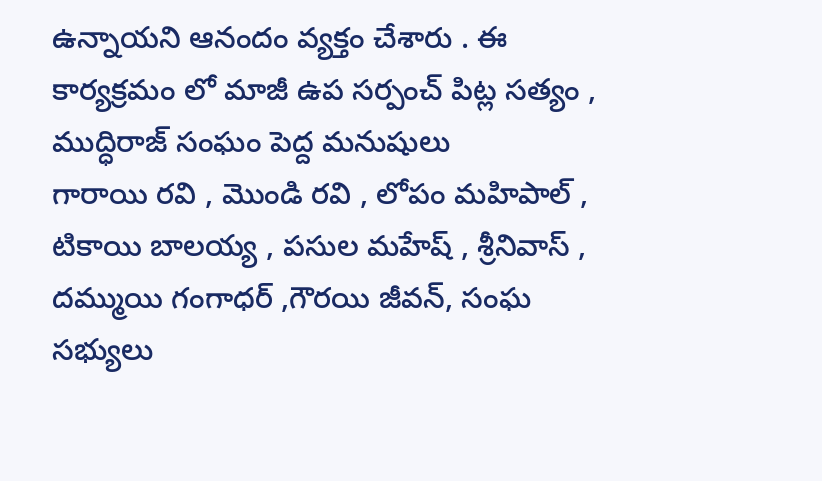ఉన్నాయని ఆనందం వ్యక్తం చేశారు . ఈ కార్యక్రమం లో మాజీ ఉప సర్పంచ్ పిట్ల సత్యం , ముద్ధిరాజ్ సంఘం పెద్ద మనుషులు
గారాయి రవి , మొండి రవి , లోపం మహిపాల్ , టికాయి బాలయ్య , పసుల మహేష్ , శ్రీనివాస్ , దమ్ముయి గంగాధర్ ,గౌరయి జీవన్, సంఘ సభ్యులు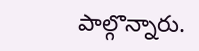పాల్గొన్నారు.